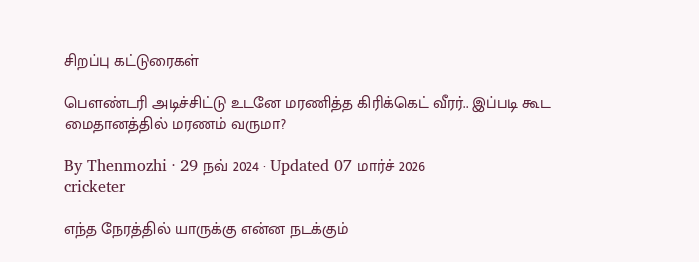சிறப்பு கட்டுரைகள்

பௌண்டரி அடிச்சிட்டு உடனே மரணித்த கிரிக்கெட் வீரர்.. இப்படி கூட மைதானத்தில் மரணம் வருமா?

By Thenmozhi · 29 நவ் 2024 · Updated 07 மார்ச் 2026
cricketer

எந்த நேரத்தில் யாருக்கு என்ன நடக்கும்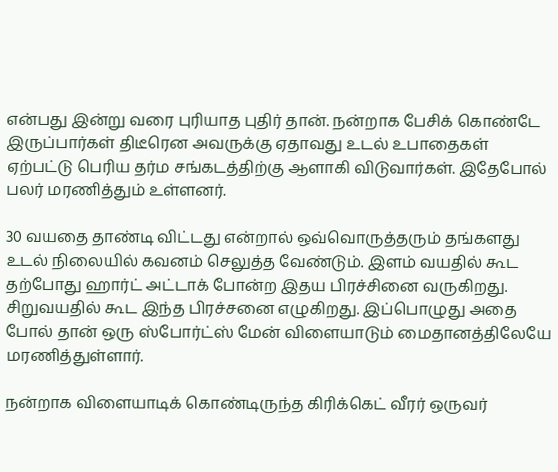என்பது இன்று வரை புரியாத புதிர் தான். நன்றாக பேசிக் கொண்டே இருப்பார்கள் திடீரென அவருக்கு ஏதாவது உடல் உபாதைகள் ஏற்பட்டு பெரிய தர்ம சங்கடத்திற்கு ஆளாகி விடுவார்கள். இதேபோல் பலர் மரணித்தும் உள்ளனர்.

30 வயதை தாண்டி விட்டது என்றால் ஒவ்வொருத்தரும் தங்களது உடல் நிலையில் கவனம் செலுத்த வேண்டும். இளம் வயதில் கூட தற்போது ஹார்ட் அட்டாக் போன்ற இதய பிரச்சினை வருகிறது. சிறுவயதில் கூட இந்த பிரச்சனை எழுகிறது. இப்பொழுது அதை போல் தான் ஒரு ஸ்போர்ட்ஸ் மேன் விளையாடும் மைதானத்திலேயே மரணித்துள்ளார்.

நன்றாக விளையாடிக் கொண்டிருந்த கிரிக்கெட் வீரர் ஒருவர்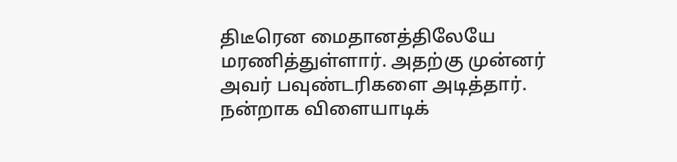திடீரென மைதானத்திலேயே மரணித்துள்ளார். அதற்கு முன்னர் அவர் பவுண்டரிகளை அடித்தார். நன்றாக விளையாடிக்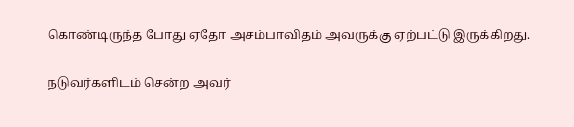கொண்டிருந்த போது ஏதோ அசம்பாவிதம் அவருக்கு ஏற்பட்டு இருக்கிறது.

நடுவர்களிடம் சென்ற அவர்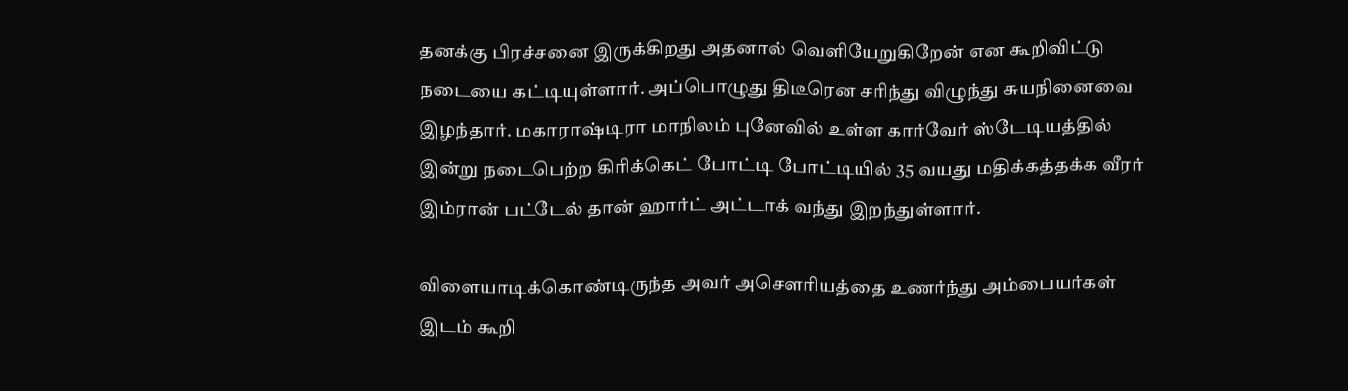தனக்கு பிரச்சனை இருக்கிறது அதனால் வெளியேறுகிறேன் என கூறிவிட்டு நடையை கட்டியுள்ளார். அப்பொழுது திடீரென சரிந்து விழுந்து சுயநினைவை இழந்தார். மகாராஷ்டிரா மாநிலம் புனேவில் உள்ள கார்வேர் ஸ்டேடியத்தில் இன்று நடைபெற்ற கிரிக்கெட் போட்டி போட்டியில் 35 வயது மதிக்கத்தக்க வீரர் இம்ரான் பட்டேல் தான் ஹார்ட் அட்டாக் வந்து இறந்துள்ளார்.

விளையாடிக்கொண்டிருந்த அவர் அசௌரியத்தை உணர்ந்து அம்பையர்கள் இடம் கூறி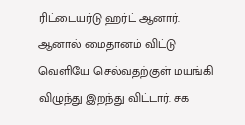ரிட்டையர்டு ஹர்ட் ஆனார். ஆனால் மைதானம் விட்டு வெளியே செல்வதற்குள் மயங்கி விழுந்து இறந்து விட்டார். சக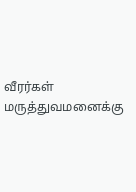வீரர்கள் மருத்துவமனைக்கு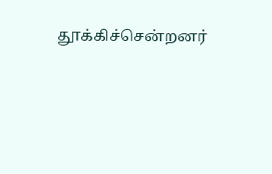தூக்கிச்சென்றனர்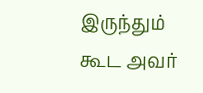இருந்தும் கூட அவர்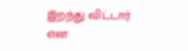இறந்து விட்டார் என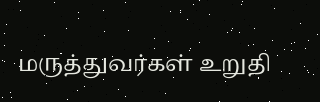மருத்துவர்கள் உறுதி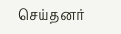செய்தனர்